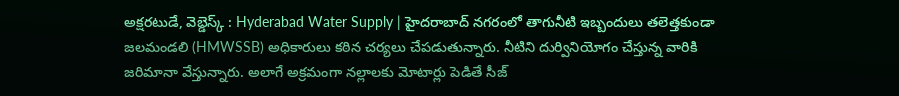అక్షరటుడే, వెబ్డెస్క్ : Hyderabad Water Supply | హైదరాబాద్ నగరంలో తాగునీటి ఇబ్బందులు తలెత్తకుండా జలమండలి (HMWSSB) అధికారులు కఠిన చర్యలు చేపడుతున్నారు. నీటిని దుర్వినియోగం చేస్తున్న వారికి జరిమానా వేస్తున్నారు. అలాగే అక్రమంగా నల్లాలకు మోటార్లు పెడితే సీజ్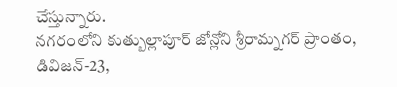చేస్తున్నారు.
నగరంలోని కుత్బుల్లాపూర్ జోన్లోని శ్రీరామ్నగర్ ప్రాంతం, డివిజన్-23,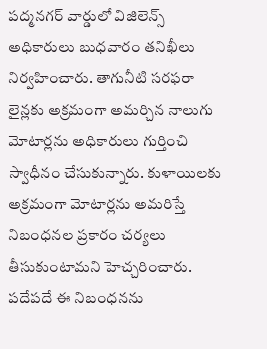పద్మనగర్ వార్డులో విజిలెన్స్ అధికారులు బుధవారం తనిఖీలు నిర్వహించారు. తాగునీటి సరఫరా లైన్లకు అక్రమంగా అమర్చిన నాలుగు మోటార్లను అధికారులు గుర్తించి స్వాధీనం చేసుకున్నారు. కుళాయిలకు అక్రమంగా మోటార్లను అమరిస్తే నిబంధనల ప్రకారం చర్యలు తీసుకుంటామని హెచ్చరించారు. పదేపదే ఈ నిబంధనను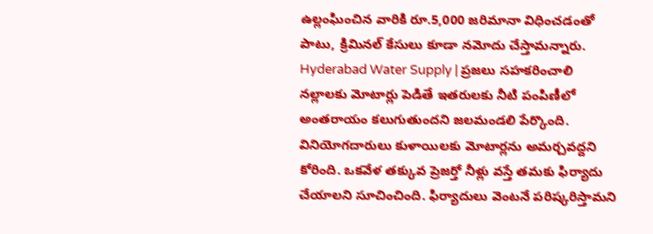ఉల్లంఘించిన వారికి రూ.5,000 జరిమానా విధించడంతో పాటు, క్రిమినల్ కేసులు కూడా నమోదు చేస్తామన్నారు.
Hyderabad Water Supply | ప్రజలు సహకరించాలి
నల్లాలకు మోటార్లు పెడితే ఇతరులకు నీటి పంపిణీలో అంతరాయం కలుగుతుందని జలమండలి పేర్కొంది. వినియోగదారులు కుళాయిలకు మోటార్లను అమర్చవద్దని కోరింది. ఒకవేళ తక్కువ ప్రెజర్తో నీళ్లు వస్తే తమకు ఫిర్యాదు చేయాలని సూచించింది. ఫిర్యాదులు వెంటనే పరిష్కరిస్తామని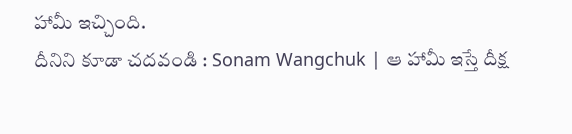హామీ ఇచ్చింది.
దీనిని కూడా చదవండి : Sonam Wangchuk | ఆ హామీ ఇస్తే దీక్ష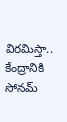విరమిస్తా.. కేంద్రానికి సోనమ్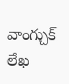వాంగ్చుక్ లేఖ